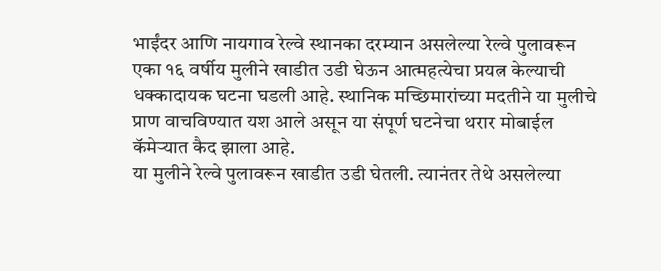भाईंदर आणि नायगाव रेल्वे स्थानका दरम्यान असलेल्या रेल्वे पुलावरून एका १६ वर्षीय मुलीने खाडीत उडी घेऊन आत्महत्येचा प्रयत्न केल्याची धक्कादायक घटना घडली आहे. स्थानिक मच्छिमारांच्या मदतीने या मुलीचे प्राण वाचविण्यात यश आले असून या संपूर्ण घटनेचा थरार मोबाईल कॅमेऱ्यात कैद झाला आहे.
या मुलीने रेल्वे पुलावरून खाडीत उडी घेतली. त्यानंतर तेथे असलेल्या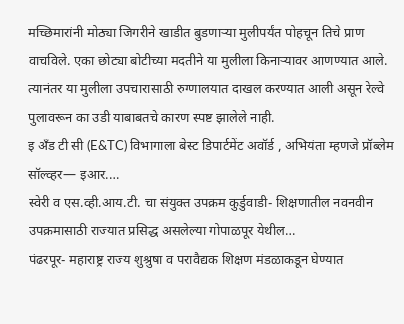मच्छिमारांनी मोठ्या जिगरीने खाडीत बुडणाऱ्या मुलीपर्यंत पोहचून तिचे प्राण वाचविले. एका छोट्या बोटीच्या मदतीने या मुलीला किनाऱ्यावर आणण्यात आले. त्यानंतर या मुलीला उपचारासाठी रुग्णालयात दाखल करण्यात आली असून रेल्वे पुलावरून का उडी याबाबतचे कारण स्पष्ट झालेले नाही.
इ अँड टी सी (E&TC) विभागाला बेस्ट डिपार्टमेंट अवॉर्ड , अभियंता म्हणजे प्रॉब्लेम सॉल्व्हर— इआर.…
स्वेरी व एस.व्ही.आय.टी. चा संयुक्त उपक्रम कुर्डुवाडी- शिक्षणातील नवनवीन उपक्रमासाठी राज्यात प्रसिद्ध असलेल्या गोपाळपूर येथील…
पंढरपूर- महाराष्ट्र राज्य शुश्रुषा व परावैद्यक शिक्षण मंडळाकडून घेण्यात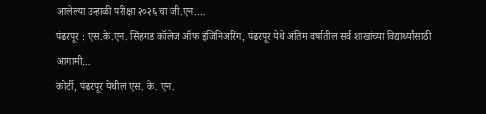आलेल्या उन्हाळी परीक्षा २०२६ चा जी.एन.…
पंढरपूर : एस.के.एन. सिंहगड कॉलेज ऑफ इंजिनिअरिंग, पंढरपूर येथे अंतिम वर्षातील सर्व शाखांच्या विद्यार्थ्यांसाठी आगामी…
कोर्टी, पंढरपूर येथील एस. के. एन.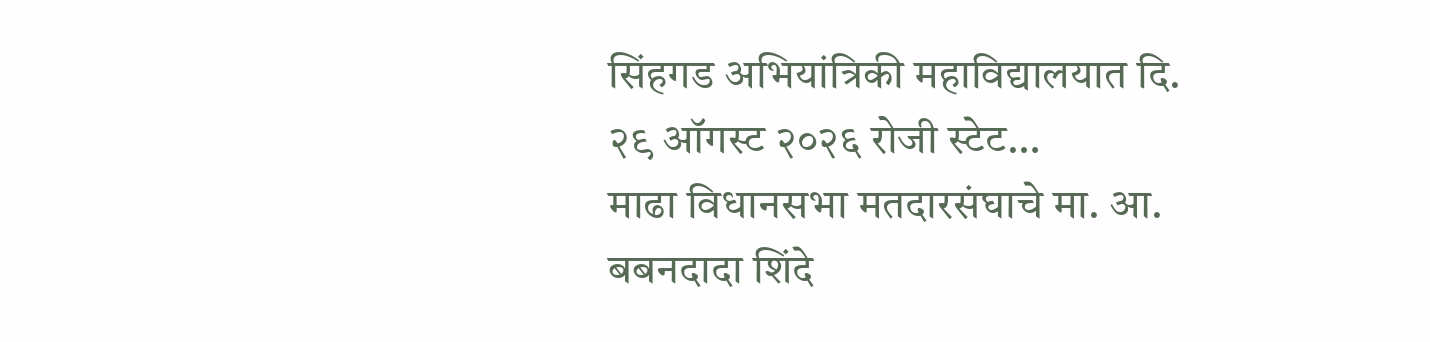सिंहगड अभियांत्रिकी महाविद्यालयात दि. २९ ऑगस्ट २०२६ रोजी स्टेट…
माढा विधानसभा मतदारसंघाचे मा. आ. बबनदादा शिंदे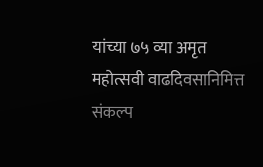यांच्या ७५ व्या अमृत महोत्सवी वाढदिवसानिमित्त संकल्प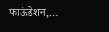फाऊंडेशन,…